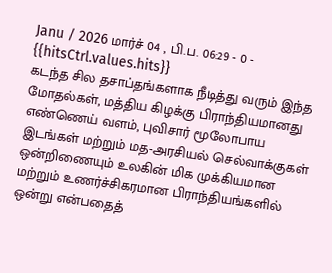Janu / 2026 மார்ச் 04 , பி.ப. 06:29 - 0 - {{hitsCtrl.values.hits}}
கடந்த சில தசாப்தங்களாக நீடித்து வரும் இந்த மோதல்கள், மத்திய கிழக்கு பிராந்தியமானது எண்ணெய் வளம், புவிசார் மூலோபாய இடங்கள் மற்றும் மத-அரசியல் செல்வாக்குகள் ஒன்றிணையும் உலகின் மிக முக்கியமான மற்றும் உணர்ச்சிகரமான பிராந்தியங்களில் ஒன்று என்பதைத்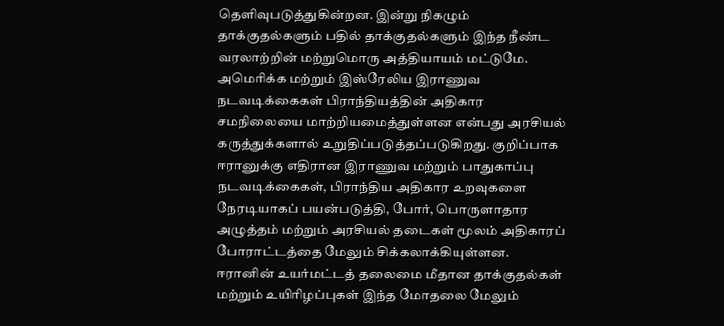தெளிவுபடுத்துகின்றன. இன்று நிகழும் தாக்குதல்களும் பதில் தாக்குதல்களும் இந்த நீண்ட வரலாற்றின் மற்றுமொரு அத்தியாயம் மட்டுமே.
அமெரிக்க மற்றும் இஸ்ரேலிய இராணுவ நடவடிக்கைகள் பிராந்தியத்தின் அதிகார சமநிலையை மாற்றியமைத்துள்ளன என்பது அரசியல் கருத்துக்களால் உறுதிப்படுத்தப்படுகிறது. குறிப்பாக ஈரானுக்கு எதிரான இராணுவ மற்றும் பாதுகாப்பு நடவடிக்கைகள், பிராந்திய அதிகார உறவுகளை நேரடியாகப் பயன்படுத்தி, போர், பொருளாதார அழுத்தம் மற்றும் அரசியல் தடைகள் மூலம் அதிகாரப் போராட்டத்தை மேலும் சிக்கலாக்கியுள்ளன.
ஈரானின் உயர்மட்டத் தலைமை மீதான தாக்குதல்கள் மற்றும் உயிரிழப்புகள் இந்த மோதலை மேலும்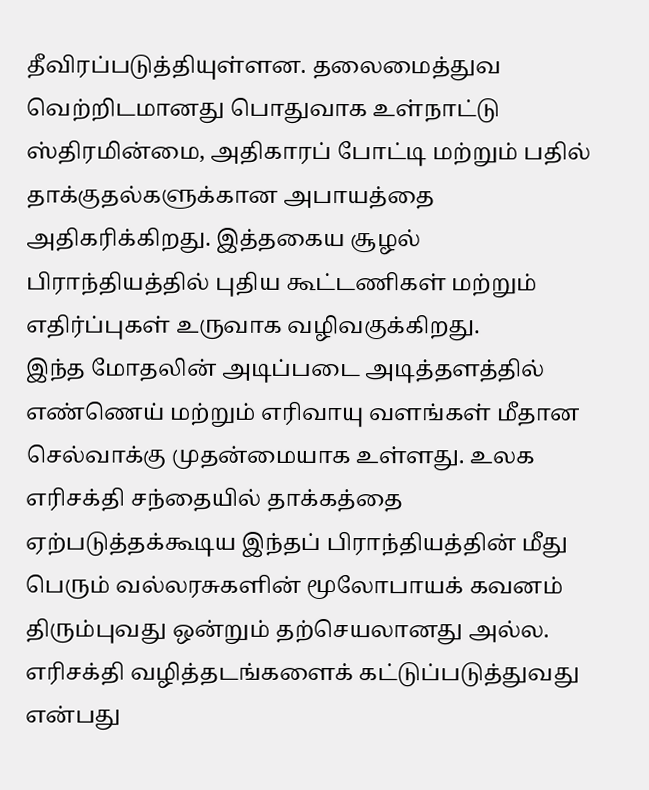தீவிரப்படுத்தியுள்ளன. தலைமைத்துவ வெற்றிடமானது பொதுவாக உள்நாட்டு ஸ்திரமின்மை, அதிகாரப் போட்டி மற்றும் பதில் தாக்குதல்களுக்கான அபாயத்தை அதிகரிக்கிறது. இத்தகைய சூழல் பிராந்தியத்தில் புதிய கூட்டணிகள் மற்றும் எதிர்ப்புகள் உருவாக வழிவகுக்கிறது.
இந்த மோதலின் அடிப்படை அடித்தளத்தில் எண்ணெய் மற்றும் எரிவாயு வளங்கள் மீதான செல்வாக்கு முதன்மையாக உள்ளது. உலக எரிசக்தி சந்தையில் தாக்கத்தை ஏற்படுத்தக்கூடிய இந்தப் பிராந்தியத்தின் மீது பெரும் வல்லரசுகளின் மூலோபாயக் கவனம் திரும்புவது ஒன்றும் தற்செயலானது அல்ல. எரிசக்தி வழித்தடங்களைக் கட்டுப்படுத்துவது என்பது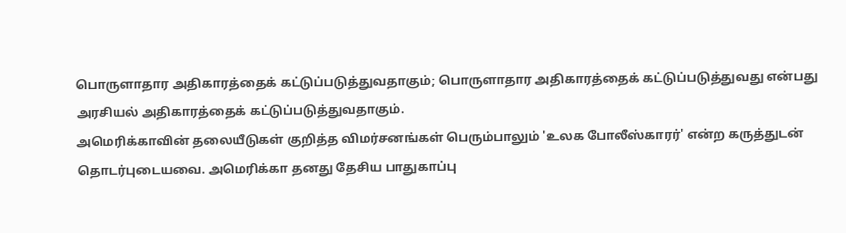பொருளாதார அதிகாரத்தைக் கட்டுப்படுத்துவதாகும்; பொருளாதார அதிகாரத்தைக் கட்டுப்படுத்துவது என்பது அரசியல் அதிகாரத்தைக் கட்டுப்படுத்துவதாகும்.
அமெரிக்காவின் தலையீடுகள் குறித்த விமர்சனங்கள் பெரும்பாலும் 'உலக போலீஸ்காரர்' என்ற கருத்துடன் தொடர்புடையவை. அமெரிக்கா தனது தேசிய பாதுகாப்பு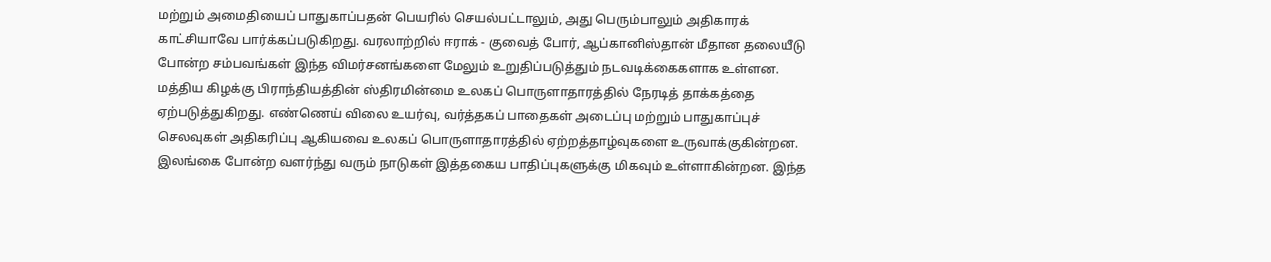மற்றும் அமைதியைப் பாதுகாப்பதன் பெயரில் செயல்பட்டாலும், அது பெரும்பாலும் அதிகாரக் காட்சியாவே பார்க்கப்படுகிறது. வரலாற்றில் ஈராக் - குவைத் போர், ஆப்கானிஸ்தான் மீதான தலையீடு போன்ற சம்பவங்கள் இந்த விமர்சனங்களை மேலும் உறுதிப்படுத்தும் நடவடிக்கைகளாக உள்ளன.
மத்திய கிழக்கு பிராந்தியத்தின் ஸ்திரமின்மை உலகப் பொருளாதாரத்தில் நேரடித் தாக்கத்தை ஏற்படுத்துகிறது. எண்ணெய் விலை உயர்வு, வர்த்தகப் பாதைகள் அடைப்பு மற்றும் பாதுகாப்புச் செலவுகள் அதிகரிப்பு ஆகியவை உலகப் பொருளாதாரத்தில் ஏற்றத்தாழ்வுகளை உருவாக்குகின்றன. இலங்கை போன்ற வளர்ந்து வரும் நாடுகள் இத்தகைய பாதிப்புகளுக்கு மிகவும் உள்ளாகின்றன. இந்த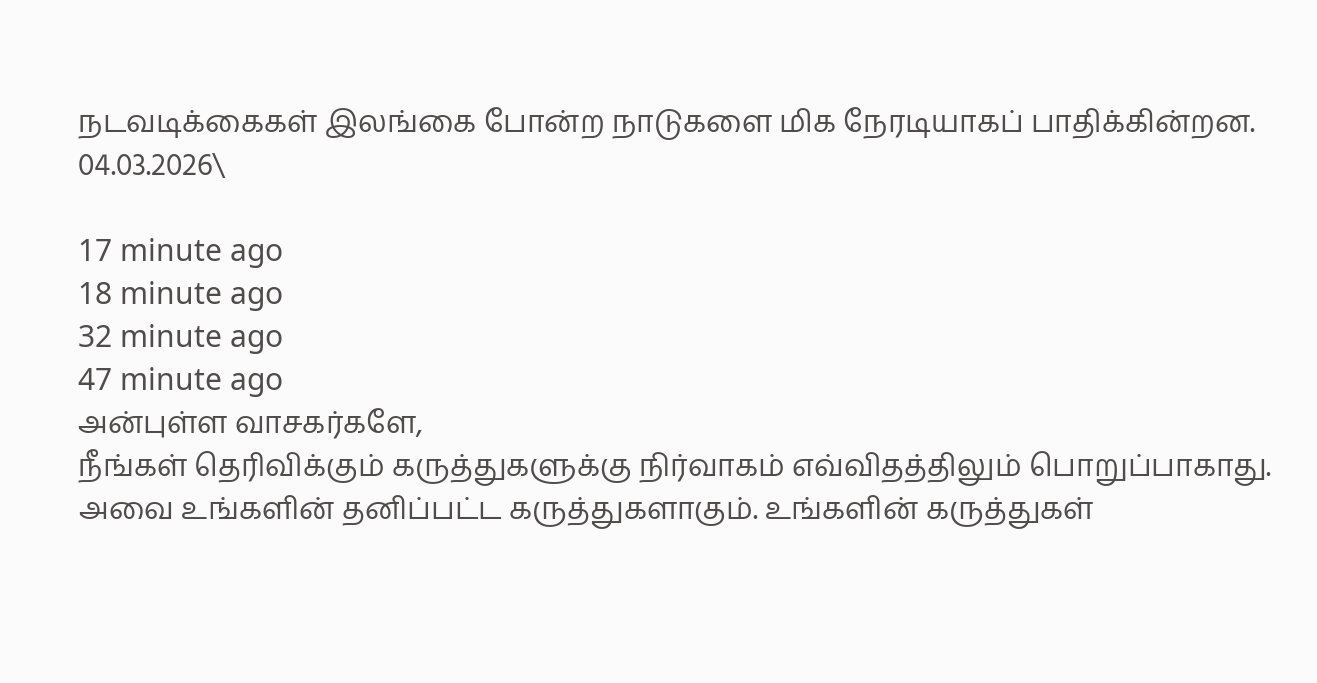நடவடிக்கைகள் இலங்கை போன்ற நாடுகளை மிக நேரடியாகப் பாதிக்கின்றன.
04.03.2026\

17 minute ago
18 minute ago
32 minute ago
47 minute ago
அன்புள்ள வாசகர்களே,
நீங்கள் தெரிவிக்கும் கருத்துகளுக்கு நிர்வாகம் எவ்விதத்திலும் பொறுப்பாகாது. அவை உங்களின் தனிப்பட்ட கருத்துகளாகும். உங்களின் கருத்துகள்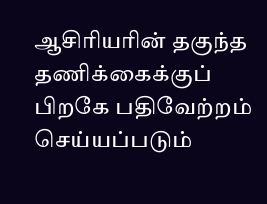ஆசிரியரின் தகுந்த தணிக்கைக்குப் பிறகே பதிவேற்றம் செய்யப்படும்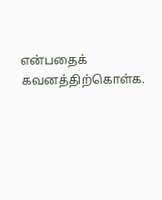என்பதைக் கவனத்திற்கொள்க.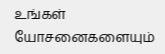உங்கள் யோசனைகளையும்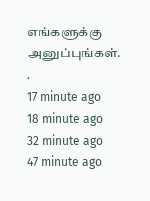எங்களுக்கு அனுப்புங்கள். .
17 minute ago
18 minute ago
32 minute ago
47 minute ago